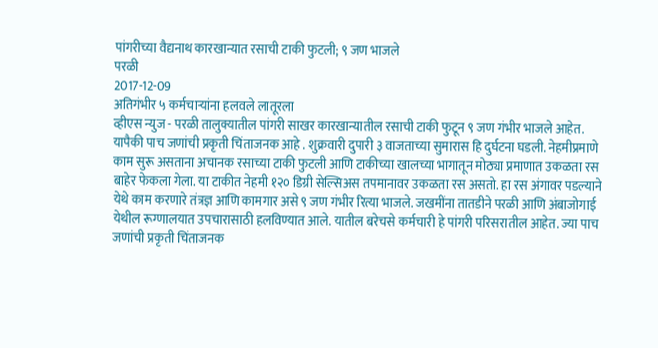पांगरीच्या वैद्यनाथ कारखान्यात रसाची टाकी फुटली; ९ जण भाजले
परळी
2017-12-09
अतिगंभीर ५ कर्मचाऱ्यांना हलवले लातूरला
व्हीएस न्युज - परळी तालुक्यातील पांगरी साखर कारखान्यातील रसाची टाकी फुटून ९ जण गंभीर भाजले आहेत. यापैकी पाच जणांची प्रकृती चिंताजनक आहे . शुक्रवारी दुपारी ३ वाजताच्या सुमारास हि दुर्घटना घडली. नेहमीप्रमाणे काम सुरू असताना अचानक रसाच्या टाकी फुटली आणि टाकीच्या खालच्या भागातून मोठ्या प्रमाणात उकळता रस बाहेर फेकला गेला. या टाकीत नेहमी १२० डिग्री सेल्सिअस तपमानावर उकळता रस असतो. हा रस अंगावर पडल्याने येथे काम करणारे तंत्रज्ञ आणि कामगार असे ९ जण गंभीर रित्या भाजले. जखमींना तातडीने परळी आणि अंबाजोगाई येथील रूग्णालयात उपचारासाठी हलविण्यात आले. यातील बरेचसे कर्मचारी हे पांगरी परिसरातील आहेत. ज्या पाच जणांची प्रकृती चिंताजनक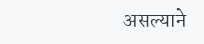असल्याने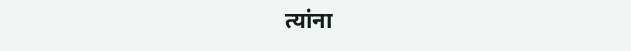त्यांना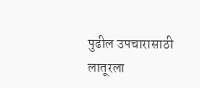पुढील उपचारासाठी लातूरला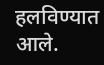हलविण्यात आले.